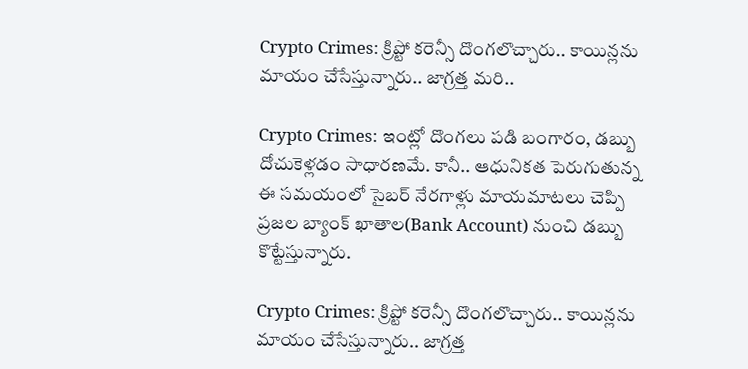Crypto Crimes: క్రిప్టో కరెన్సీ దొంగలొచ్చారు.. కాయిన్లను మాయం చేసేస్తున్నారు.. జాగ్రత్త మరి..

Crypto Crimes: ఇంట్లో దొంగలు పడి బంగారం, డబ్బు దోచుకెళ్లడం సాధారణమే. కానీ.. ఆధునికత పెరుగుతున్న ఈ సమయంలో సైబర్ నేరగాళ్లు మాయమాటలు చెప్పి ప్రజల బ్యాంక్ ఖాతాల(Bank Account) నుంచి డబ్బు కొట్టేస్తున్నారు.

Crypto Crimes: క్రిప్టో కరెన్సీ దొంగలొచ్చారు.. కాయిన్లను మాయం చేసేస్తున్నారు.. జాగ్రత్త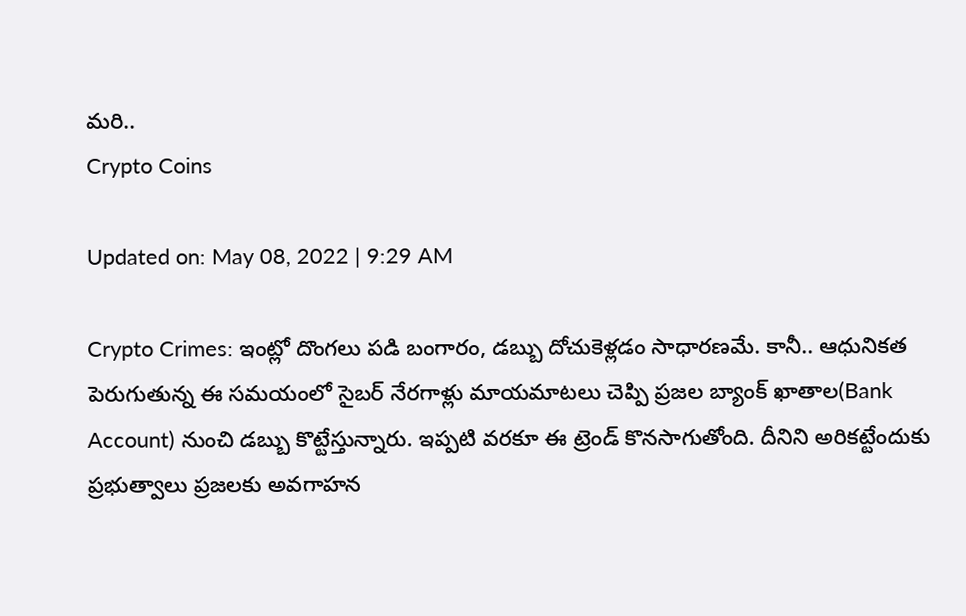మరి..
Crypto Coins

Updated on: May 08, 2022 | 9:29 AM

Crypto Crimes: ఇంట్లో దొంగలు పడి బంగారం, డబ్బు దోచుకెళ్లడం సాధారణమే. కానీ.. ఆధునికత పెరుగుతున్న ఈ సమయంలో సైబర్ నేరగాళ్లు మాయమాటలు చెప్పి ప్రజల బ్యాంక్ ఖాతాల(Bank Account) నుంచి డబ్బు కొట్టేస్తున్నారు. ఇప్పటి వరకూ ఈ ట్రెండ్ కొనసాగుతోంది. దీనిని అరికట్టేందుకు ప్రభుత్వాలు ప్రజలకు అవగాహన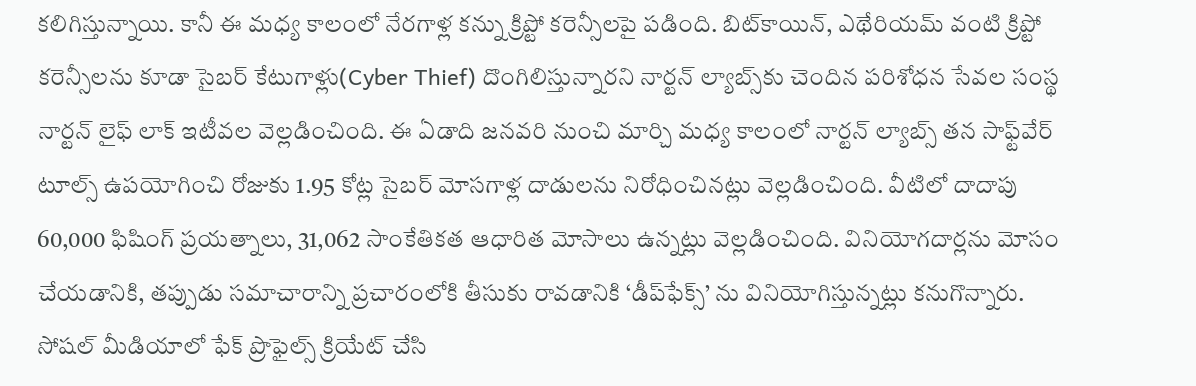కలిగిస్తున్నాయి. కానీ ఈ మధ్య కాలంలో నేరగాళ్ల కన్ను క్రిప్టో కరెన్సీలపై పడింది. బిట్‌కాయిన్‌, ఎథేరియమ్‌ వంటి క్రిప్టో కరెన్సీలను కూడా సైబర్‌ కేటుగాళ్లు(Cyber Thief) దొంగిలిస్తున్నారని నార్టన్‌ ల్యాబ్స్‌కు చెందిన పరిశోధన సేవల సంస్థ నార్టన్‌ లైఫ్‌ లాక్‌ ఇటీవల వెల్లడించింది. ఈ ఏడాది జనవరి నుంచి మార్చి మధ్య కాలంలో నార్టన్‌ ల్యాబ్స్ తన సాఫ్ట్‌వేర్‌ టూల్స్‌ ఉపయోగించి రోజుకు 1.95 కోట్ల సైబర్‌ మోసగాళ్ల దాడులను నిరోధించినట్లు వెల్లడించింది. వీటిలో దాదాపు 60,000 ఫిషింగ్‌ ప్రయత్నాలు, 31,062 సాంకేతికత ఆధారిత మోసాలు ఉన్నట్లు వెల్లడించింది. వినియోగదార్లను మోసం చేయడానికి, తప్పుడు సమాచారాన్ని ప్రచారంలోకి తీసుకు రావడానికి ‘డీప్‌ఫేక్స్‌’ ను వినియోగిస్తున్నట్లు కనుగొన్నారు. సోషల్ మీడియాలో ఫేక్ ప్రొఫైల్స్ క్రియేట్ చేసి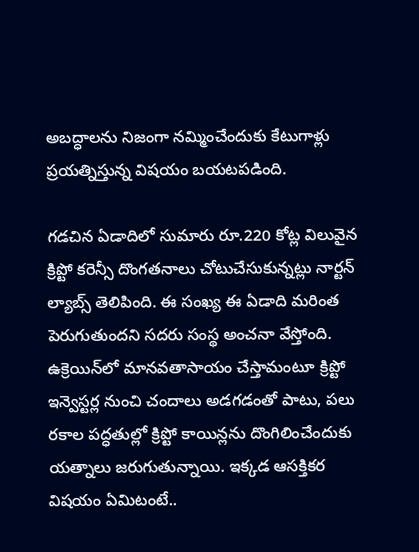అబద్ధాలను నిజంగా నమ్మించేందుకు కేటుగాళ్లు ప్రయత్నిస్తున్న విషయం బయటపడింది.

గడచిన ఏడాదిలో సుమారు రూ.220 కోట్ల విలువైన క్రిప్టో కరెన్సీ దొంగతనాలు చోటుచేసుకున్నట్లు నార్టన్‌ ల్యాబ్స్‌ తెలిపింది. ఈ సంఖ్య ఈ ఏడాది మరింత పెరుగుతుందని సదరు సంస్థ అంచనా వేస్తోంది. ఉక్రెయిన్‌లో మానవతాసాయం చేస్తామంటూ క్రిప్టో ఇన్వెస్టర్ల నుంచి చందాలు అడగడంతో పాటు, పలు రకాల పద్ధతుల్లో క్రిప్టో కాయిన్లను దొంగిలించేందుకు యత్నాలు జరుగుతున్నాయి. ఇక్కడ ఆసక్తికర విషయం ఏమిటంటే..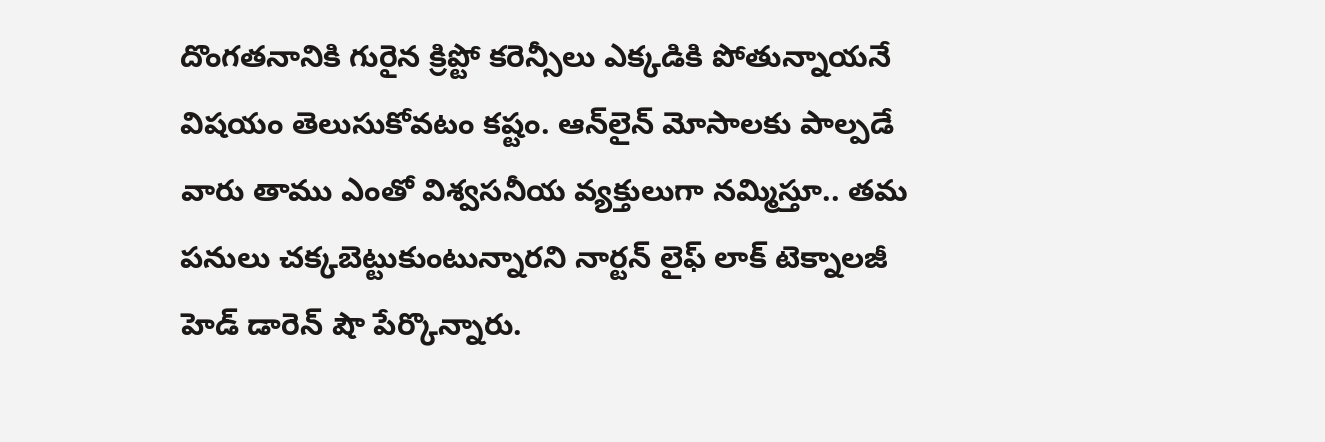దొంగతనానికి గురైన క్రిప్టో కరెన్సీలు ఎక్కడికి పోతున్నాయనే విషయం తెలుసుకోవటం కష్టం. ఆన్‌లైన్‌ మోసాలకు పాల్పడే వారు తాము ఎంతో విశ్వసనీయ వ్యక్తులుగా నమ్మిస్తూ.. తమ పనులు చక్కబెట్టుకుంటున్నారని నార్టన్‌ లైఫ్‌ లాక్‌ టెక్నాలజీ హెడ్‌ డారెన్‌ షౌ పేర్కొన్నారు.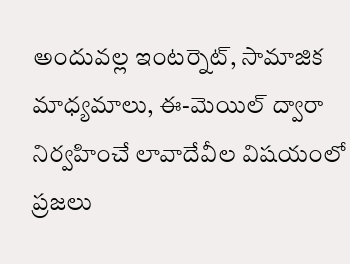అందువల్ల ఇంటర్నెట్, సామాజిక మాధ్యమాలు, ఈ-మెయిల్‌ ద్వారా నిర్వహించే లావాదేవీల విషయంలో ప్రజలు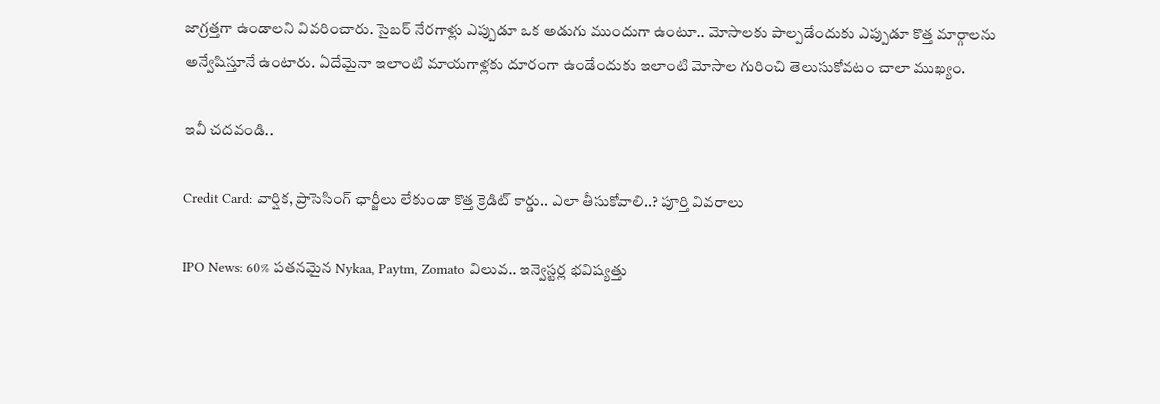జాగ్రత్తగా ఉండాలని వివరించారు. సైబర్ నేరగాళ్లు ఎప్పుడూ ఒక అడుగు ముందుగా ఉంటూ.. మోసాలకు పాల్పడేందుకు ఎప్పుడూ కొత్త మార్గాలను అన్వేషిస్తూనే ఉంటారు. ఏదేమైనా ఇలాంటి మాయగాళ్లకు దూరంగా ఉండేందుకు ఇలాంటి మోసాల గురించి తెలుసుకోవటం చాలా ముఖ్యం.

ఇవీ చదవండి..

Credit Card: వార్షిక, ప్రాసెసింగ్‌ ఛార్జీలు లేకుండా కొత్త క్రెడిట్‌ కార్డు.. ఎలా తీసుకోవాలి..? పూర్తి వివరాలు

IPO News: 60% పతనమైన Nykaa, Paytm, Zomato విలువ.. ఇన్వెస్టర్ల భవిష్యత్తు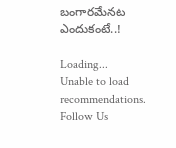బంగారమేనట ఎందుకంటే..!

Loading...
Unable to load recommendations.
Follow Us